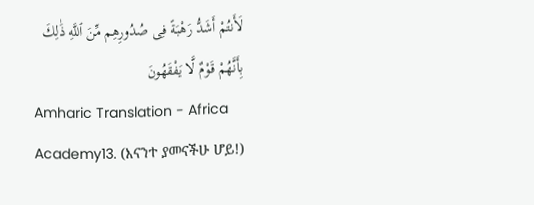لَأَنتُمْ أَشَدُّ رَهْبَةً فِى صُدُورِهِم مِّنَ ٱللَّهِ ذَٰلِكَ بِأَنَّهُمْ قَوْمٌ لَّا يَفْقَهُونَ
Amharic Translation - Africa Academy13. (እናንተ ያመናችሁ ሆይ!)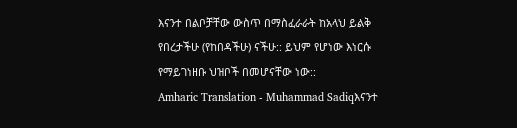እናንተ በልቦቻቸው ውስጥ በማስፈራራት ከአላህ ይልቅ የበረታችሁ (የከበዳችሁ) ናችሁ:: ይህም የሆነው እነርሱ የማይገነዘቡ ህዝቦች በመሆናቸው ነው::
Amharic Translation - Muhammad Sadiqእናንተ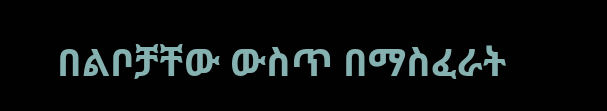በልቦቻቸው ውስጥ በማስፈራት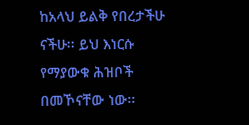ከአላህ ይልቅ የበረታችሁ ናችሁ፡፡ ይህ እነርሱ የማያውቁ ሕዝቦች በመኾናቸው ነው፡፡